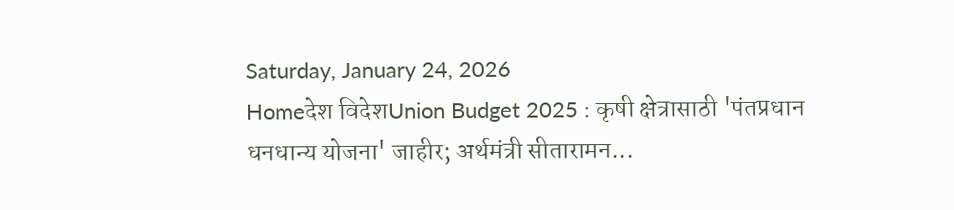Saturday, January 24, 2026
Homeदेश विदेशUnion Budget 2025 : कृषी क्षेत्रासाठी 'पंतप्रधान धनधान्य योजना' जाहीर; अर्थमंत्री सीतारामन...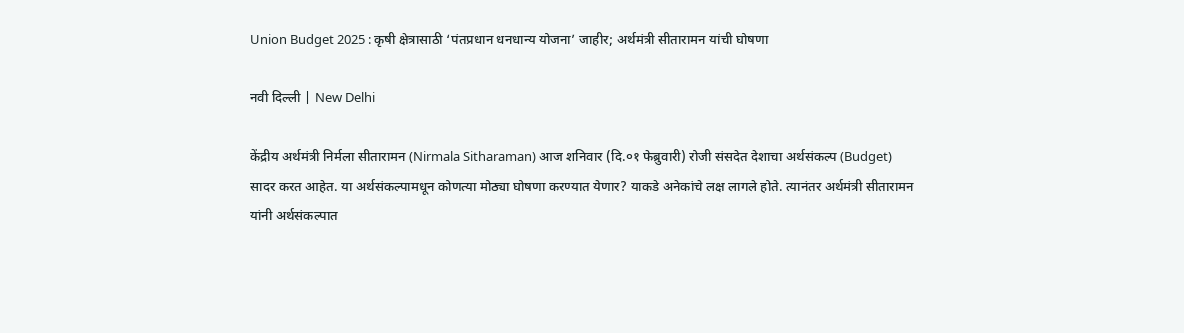Union Budget 2025 : कृषी क्षेत्रासाठी ‘पंतप्रधान धनधान्य योजना’ जाहीर; अर्थमंत्री सीतारामन यांची घोषणा

नवी दिल्ली | New Delhi

केंद्रीय अर्थमंत्री निर्मला सीतारामन (Nirmala Sitharaman) आज शनिवार (दि.०१ फेब्रुवारी) रोजी संसदेत देशाचा अर्थसंकल्प (Budget) सादर करत आहेत. या अर्थसंकल्पामधून कोणत्या मोठ्या घोषणा करण्यात येणार? याकडे अनेकांचे लक्ष लागले होते. त्यानंतर अर्थमंत्री सीतारामन यांनी अर्थसंकल्पात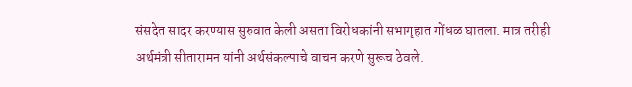संसदेत सादर करण्यास सुरुवात केली असता विरोधकांनी सभागृहात गोंधळ घातला. मात्र तरीही अर्थमंत्री सीतारामन यांनी अर्थसंकल्पाचे वाचन करणे सुरूच ठेवले.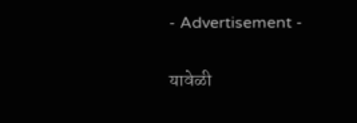- Advertisement -

यावेळी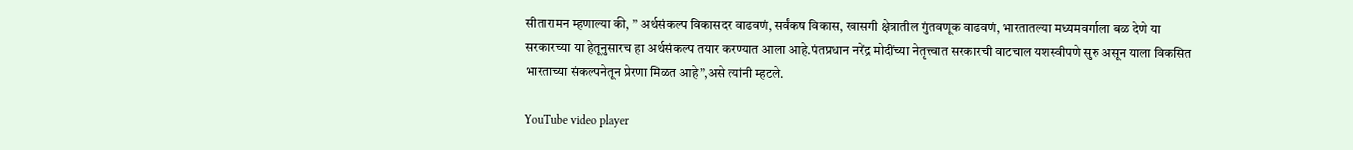सीतारामन म्हणाल्या की, ” अर्थसंकल्प विकासदर वाढवणं, सर्वंकष विकास, खासगी क्षेत्रातील गुंतवणूक वाढवणं, भारतातल्या मध्यमवर्गाला बळ देणे या सरकारच्या या हेतूनुसारच हा अर्थसंकल्प तयार करण्यात आला आहे.पंतप्रधान नरेंद्र मोदींच्या नेतृत्त्वात सरकारची वाटचाल यशस्वीपणे सुरु असून याला विकसित भारताच्या संकल्पनेतून प्रेरणा मिळत आहे”,असे त्यांनी म्हटले.

YouTube video player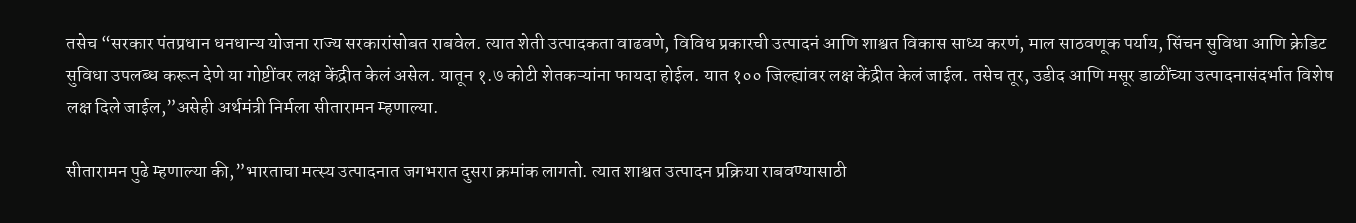तसेच “सरकार पंतप्रधान धनधान्य योजना राज्य सरकारांसोबत राबवेल. त्यात शेती उत्पादकता वाढवणे, विविध प्रकारची उत्पादनं आणि शाश्वत विकास साध्य करणं, माल साठवणूक पर्याय, सिंचन सुविधा आणि क्रेडिट सुविधा उपलब्ध करून देणे या गोष्टींवर लक्ष केंद्रीत केलं असेल. यातून १.७ कोटी शेतकऱ्यांना फायदा होईल. यात १०० जिल्ह्यांवर लक्ष केंद्रीत केलं जाईल. तसेच तूर, उडीद आणि मसूर डाळींच्या उत्पादनासंदर्भात विशेष लक्ष दिले जाईल,”असेही अर्थमंत्री निर्मला सीतारामन म्हणाल्या.

सीतारामन पुढे म्हणाल्या की,”भारताचा मत्स्य उत्पादनात जगभरात दुसरा क्रमांक लागतो. त्यात शाश्वत उत्पादन प्रक्रिया राबवण्यासाठी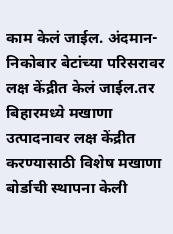काम केलं जाईल. अंदमान-निकोबार बेटांच्या परिसरावर लक्ष केंद्रीत केलं जाईल.तर बिहारमध्ये मखाणा उत्पादनावर लक्ष केंद्रीत करण्यासाठी विशेष मखाणा बोर्डाची स्थापना केली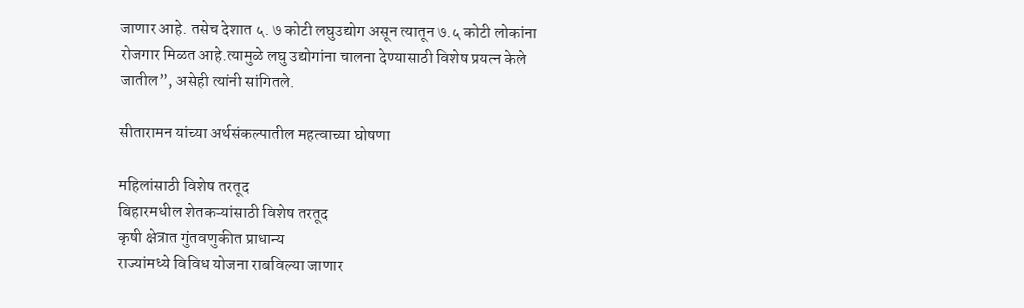जाणार आहे. तसेच देशात ५. ७ कोटी लघुउद्योग असून त्यातून ७.५ कोटी लोकांना रोजगार मिळत आहे.त्यामुळे लघु उद्योगांना चालना देण्यासाठी विशेष प्रयत्न केले जातील”, असेही त्यांनी सांगितले.

सीतारामन यांच्या अर्थसंकल्पातील महत्वाच्या घोषणा

महिलांसाठी विशेष तरतूद
बिहारमधील शेतकऱ्यांसाठी विशेष तरतूद
कृषी क्षेत्रात गुंतवणुकीत प्राधान्य
राज्यांमध्ये विविध योजना राबविल्या जाणार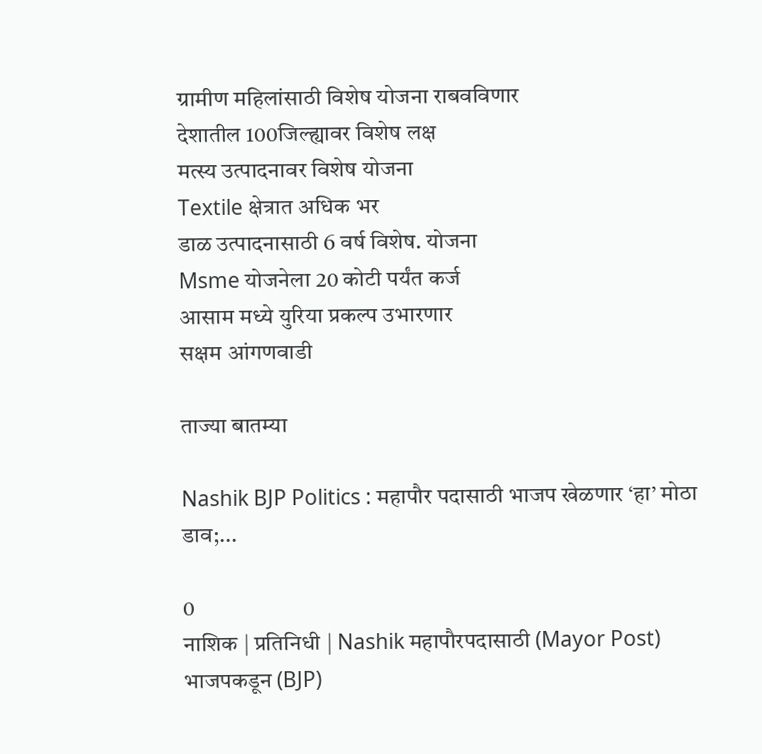ग्रामीण महिलांसाठी विशेष योजना राबवविणार
देशातील 100जिल्ह्यावर विशेष लक्ष
मत्स्य उत्पादनावर विशेष योजना
Textile क्षेत्रात अधिक भर
डाळ उत्पादनासाठी 6 वर्ष विशेष. योजना
Msme योजनेला 20 कोटी पर्यंत कर्ज
आसाम मध्ये युरिया प्रकल्प उभारणार
सक्षम आंगणवाडी

ताज्या बातम्या

Nashik BJP Politics : महापौर पदासाठी भाजप खेळणार ‘हा’ मोठा डाव;...

0
नाशिक | प्रतिनिधी | Nashik महापौरपदासाठी (Mayor Post) भाजपकडून (BJP)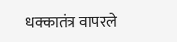धक्कातंत्र वापरले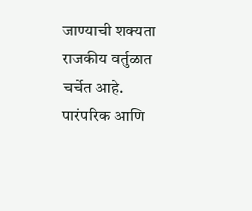जाण्याची शक्यता राजकीय वर्तुळात चर्चेत आहे. पारंपरिक आणि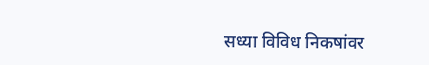सध्या विविध निकषांवर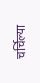चर्चिल्या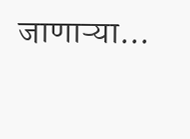जाणाऱ्या...